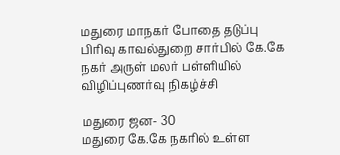மதுரை மாநகர் போதை தடுப்பு பிரிவு காவல்துறை சார்பில் கே.கே நகர் அருள் மலர் பள்ளியில் விழிப்புணர்வு நிகழ்ச்சி

மதுரை ஜன- 30
மதுரை கே.கே நகரில் உள்ள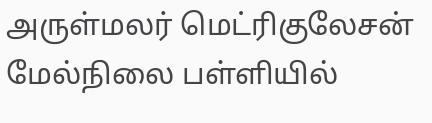அருள்மலர் மெட்ரிகுலேசன் மேல்நிலை பள்ளியில்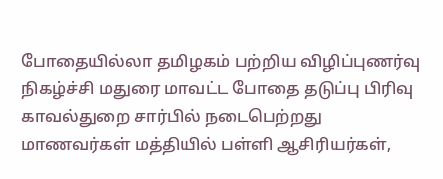போதையில்லா தமிழகம் பற்றிய விழிப்புணர்வு நிகழ்ச்சி மதுரை மாவட்ட போதை தடுப்பு பிரிவு காவல்துறை சார்பில் நடைபெற்றது
மாணவர்கள் மத்தியில் பள்ளி ஆசிரியர்கள்,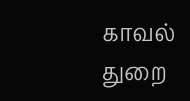காவல் துறை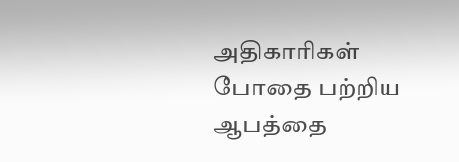அதிகாரிகள் போதை பற்றிய ஆபத்தை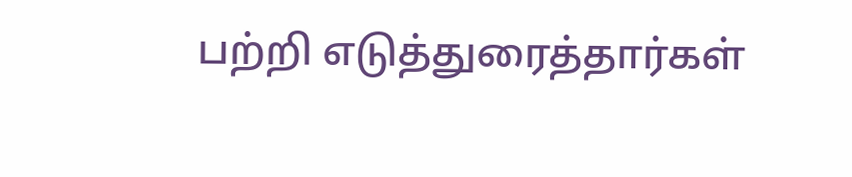பற்றி எடுத்துரைத்தார்கள்